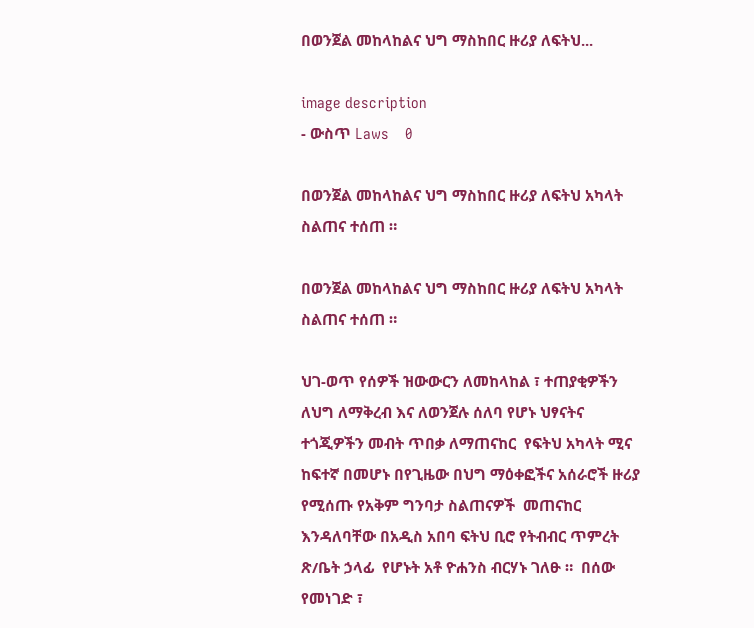በወንጀል መከላከልና ህግ ማስከበር ዙሪያ ለፍትህ...

image description
- ውስጥ Laws    0

በወንጀል መከላከልና ህግ ማስከበር ዙሪያ ለፍትህ አካላት ስልጠና ተሰጠ ።

በወንጀል መከላከልና ህግ ማስከበር ዙሪያ ለፍትህ አካላት ስልጠና ተሰጠ ።

ህገ-ወጥ የሰዎች ዝውውርን ለመከላከል ፣ ተጠያቂዎችን ለህግ ለማቅረብ እና ለወንጀሉ ሰለባ የሆኑ ህፃናትና  ተጎጂዎችን መብት ጥበቃ ለማጠናከር  የፍትህ አካላት ሚና ከፍተኛ በመሆኑ በየጊዜው በህግ ማዕቀፎችና አሰራሮች ዙሪያ የሚሰጡ የአቅም ግንባታ ስልጠናዎች  መጠናከር እንዳለባቸው በአዲስ አበባ ፍትህ ቢሮ የትብብር ጥምረት  ጽ/ቤት ኃላፊ  የሆኑት አቶ ዮሐንስ ብርሃኑ ገለፁ ።  በሰው የመነገድ ፣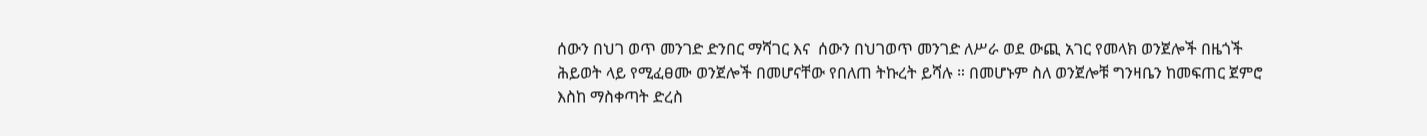ሰውን በህገ ወጥ መንገድ ድንበር ማሻገር እና  ሰውን በህገወጥ መንገድ ለሥራ ወደ ውጪ አገር የመላክ ወንጀሎች በዜጎች ሕይወት ላይ የሚፈፀሙ ወንጀሎች በመሆናቸው የበለጠ ትኩረት ይሻሉ ። በመሆኑም ስለ ወንጀሎቹ ግንዛቤን ከመፍጠር ጀምሮ እስከ ማስቀጣት ድረስ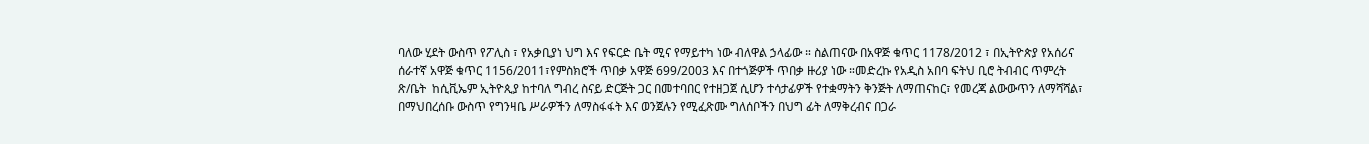ባለው ሂደት ውስጥ የፖሊስ ፣ የአቃቢያነ ህግ እና የፍርድ ቤት ሚና የማይተካ ነው ብለዋል ኃላፊው ። ስልጠናው በአዋጅ ቁጥር 1178/2012 ፣ በኢትዮጵያ የአሰሪና ሰራተኛ አዋጅ ቁጥር 1156/2011፣የምስክሮች ጥበቃ አዋጅ 699/2003 እና በተጎጅዎች ጥበቃ ዙሪያ ነው ።መድረኩ የአዲስ አበባ ፍትህ ቢሮ ትብብር ጥምረት ጽ/ቤት  ከሲቪኤም ኢትዮጲያ ከተባለ ግብረ ስናይ ድርጅት ጋር በመተባበር የተዘጋጀ ሲሆን ተሳታፊዎች የተቋማትን ቅንጅት ለማጠናከር፣ የመረጃ ልውውጥን ለማሻሻል፣ በማህበረሰቡ ውስጥ የግንዛቤ ሥራዎችን ለማስፋፋት እና ወንጀሉን የሚፈጽሙ ግለሰቦችን በህግ ፊት ለማቅረብና በጋራ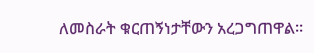ለመስራት ቁርጠኝነታቸውን አረጋግጠዋል።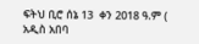ፍትህ ቢሮ ሰኔ 13  ቀን 2018 ዓ.ም ( አዲስ አበባ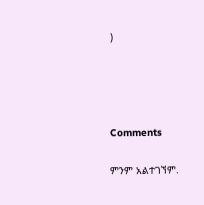)




Comments

ምንም አልተገኘም.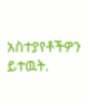አስተያየቶችዎን ይተዉት.